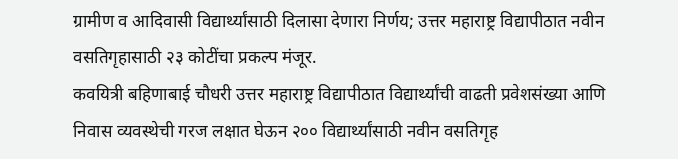ग्रामीण व आदिवासी विद्यार्थ्यांसाठी दिलासा देणारा निर्णय; उत्तर महाराष्ट्र विद्यापीठात नवीन वसतिगृहासाठी २३ कोटींचा प्रकल्प मंजूर.
कवयित्री बहिणाबाई चौधरी उत्तर महाराष्ट्र विद्यापीठात विद्यार्थ्यांची वाढती प्रवेशसंख्या आणि निवास व्यवस्थेची गरज लक्षात घेऊन २०० विद्यार्थ्यांसाठी नवीन वसतिगृह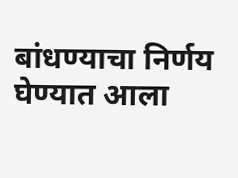बांधण्याचा निर्णय घेण्यात आला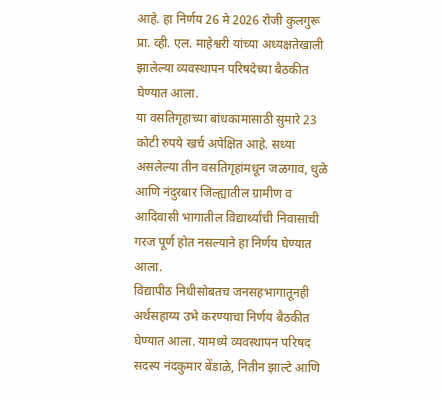आहे. हा निर्णय 26 मे 2026 रोजी कुलगुरू प्रा. व्ही. एल. माहेश्वरी यांच्या अध्यक्षतेखाली झालेल्या व्यवस्थापन परिषदेच्या बैठकीत घेण्यात आला.
या वसतिगृहाच्या बांधकामासाठी सुमारे 23 कोटी रुपये खर्च अपेक्षित आहे. सध्या असलेल्या तीन वसतिगृहांमधून जळगाव, धुळे आणि नंदुरबार जिल्ह्यातील ग्रामीण व आदिवासी भागातील विद्यार्थ्यांची निवासाची गरज पूर्ण होत नसल्याने हा निर्णय घेण्यात आला.
विद्यापीठ निधीसोबतच जनसहभागातूनही अर्थसहाय्य उभे करण्याचा निर्णय बैठकीत घेण्यात आला. यामध्ये व्यवस्थापन परिषद सदस्य नंदकुमार बेंडाळे, नितीन झाल्टे आणि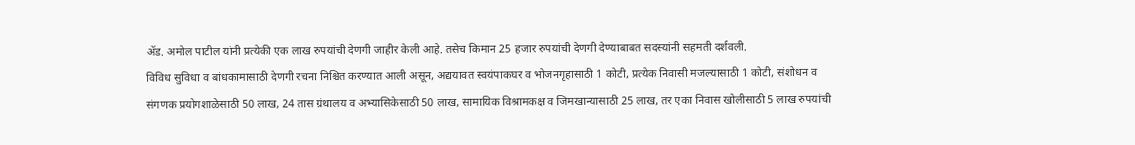ॲड. अमोल पाटील यांनी प्रत्येकी एक लाख रुपयांची देणगी जाहीर केली आहे. तसेच किमान 25 हजार रुपयांची देणगी देण्याबाबत सदस्यांनी सहमती दर्शवली.
विविध सुविधा व बांधकामासाठी देणगी रचना निश्चित करण्यात आली असून, अद्ययावत स्वयंपाकघर व भोजनगृहासाठी 1 कोटी, प्रत्येक निवासी मजल्यासाठी 1 कोटी, संशोधन व संगणक प्रयोगशाळेसाठी 50 लाख, 24 तास ग्रंथालय व अभ्यासिकेसाठी 50 लाख, सामायिक विश्रामकक्ष व जिमखान्यासाठी 25 लाख, तर एका निवास खोलीसाठी 5 लाख रुपयांची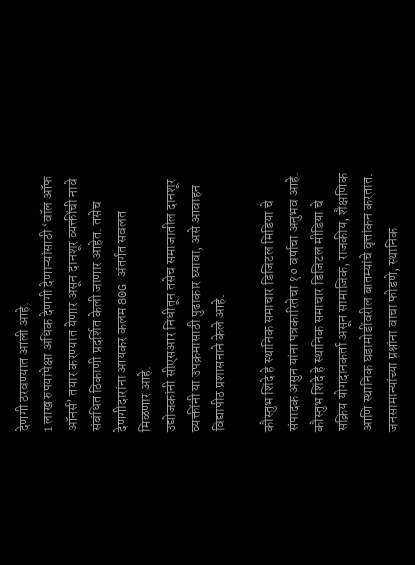देणगी ठरवण्यात आली आहे.
1 लाख रुपयांपेक्षा अधिक देणगी देणाऱ्यांसाठी ‘वॉल ऑफ ऑनर्स’ तयार करण्यात येणार असून दानशूर व्यक्तींची नावे संबंधित ठिकाणी प्रदर्शित केली जाणार आहेत. तसेच देणगीदारांना आयकर कलम 80G अंतर्गत सवलत मिळणार आहे.
उद्योजकांनी सीएसआर निधीतून तसेच समाजातील दानशूर व्यक्तींनी या उपक्रमासाठी पुढाकार घ्यावा, असे आवाहन विद्यापीठ प्रशासनाने केले आहे.

कौस्तुभ शिंदे हे स्थानिक समाचार डिजिटल मिडिया चे संपादक असुन यांना पत्रकारितेचा १० वर्षाचा अनुभव आहे. कौस्तुभ शिंदे हे स्थानिक समाचार डिजिटल मीडिया चे सक्रिय योगदानकर्ता असून सामाजिक, राजकीय, शैक्षणिक आणि स्थानिक घडामोडींवरील बातम्यांचे वृत्तांकन करतात. जनसामान्यांच्या प्रश्नांना वाचा फोडणे, स्थानिक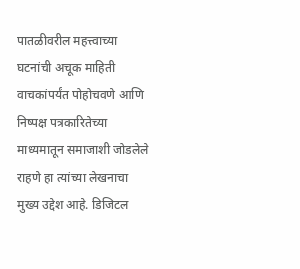पातळीवरील महत्त्वाच्या घटनांची अचूक माहिती वाचकांपर्यंत पोहोचवणे आणि निष्पक्ष पत्रकारितेच्या माध्यमातून समाजाशी जोडलेले राहणे हा त्यांच्या लेखनाचा मुख्य उद्देश आहे. डिजिटल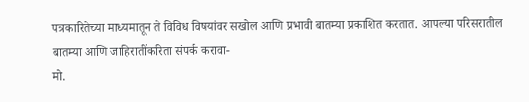पत्रकारितेच्या माध्यमातून ते विविध विषयांवर सखोल आणि प्रभावी बातम्या प्रकाशित करतात. आपल्या परिसरातील बातम्या आणि जाहिरातींकरिता संपर्क करावा-
मो.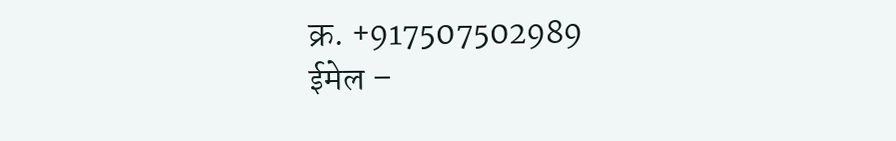क्र. +917507502989
ईमेल –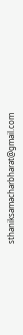sthaniksamacharbharat@gmail.com